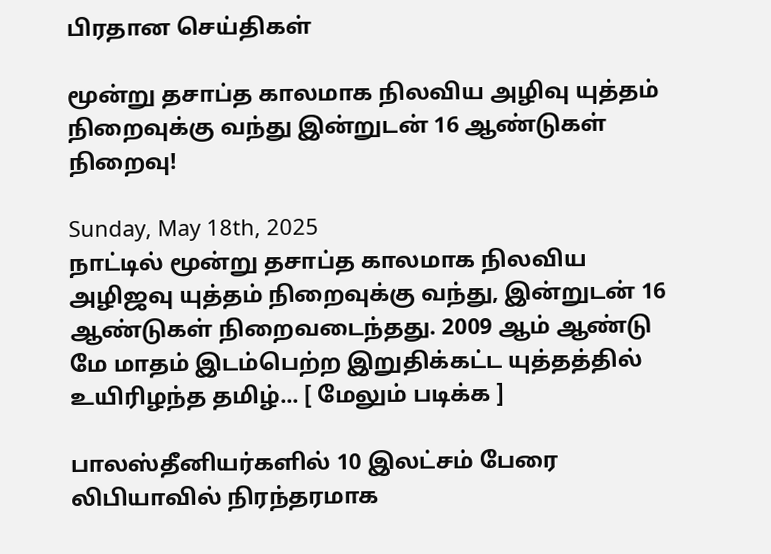பிரதான செய்திகள்

மூன்று தசாப்த காலமாக நிலவிய அழிவு யுத்தம் நிறைவுக்கு வந்து இன்றுடன் 16 ஆண்டுகள் நிறைவு!

Sunday, May 18th, 2025
நாட்டில் மூன்று தசாப்த காலமாக நிலவிய அழிஜவு யுத்தம் நிறைவுக்கு வந்து, இன்றுடன் 16 ஆண்டுகள் நிறைவடைந்தது. 2009 ஆம் ஆண்டு மே மாதம் இடம்பெற்ற இறுதிக்கட்ட யுத்தத்தில் உயிரிழந்த தமிழ்... [ மேலும் படிக்க ]

பாலஸ்தீனியர்களில் 10 இலட்சம் பேரை லிபியாவில் நிரந்தரமாக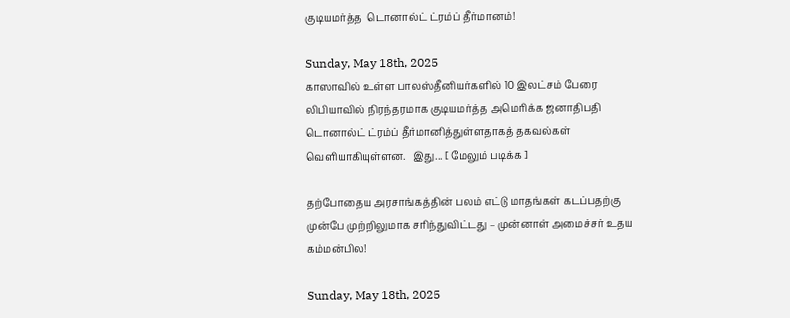குடியமர்த்த  டொனால்ட் ட்ரம்ப் தீர்மானம்!

Sunday, May 18th, 2025
காஸாவில் உள்ள பாலஸ்தீனியர்களில் 10 இலட்சம் பேரை லிபியாவில் நிரந்தரமாக குடியமர்த்த அமெரிக்க ஜனாதிபதி டொனால்ட் ட்ரம்ப் தீர்மானித்துள்ளதாகத் தகவல்கள் வெளியாகியுள்ளன.   இது... [ மேலும் படிக்க ]

தற்போதைய அரசாங்கத்தின் பலம் எட்டு மாதங்கள் கடப்பதற்கு முன்பே முற்றிலுமாக சரிந்துவிட்டது – முன்னாள் அமைச்சர் உதய கம்மன்பில!

Sunday, May 18th, 2025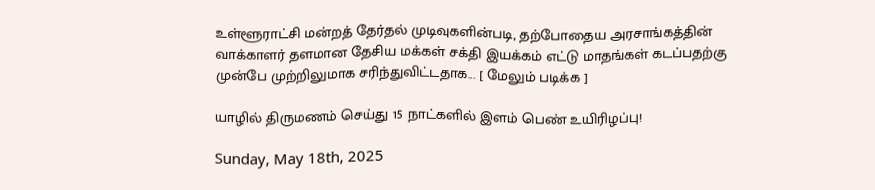உள்ளூராட்சி மன்றத் தேர்தல் முடிவுகளின்படி, தற்போதைய அரசாங்கத்தின் வாக்காளர் தளமான தேசிய மக்கள் சக்தி இயக்கம் எட்டு மாதங்கள் கடப்பதற்கு முன்பே முற்றிலுமாக சரிந்துவிட்டதாக... [ மேலும் படிக்க ]

யாழில் திருமணம் செய்து 15 நாட்களில் இளம் பெண் உயிரிழப்பு!

Sunday, May 18th, 2025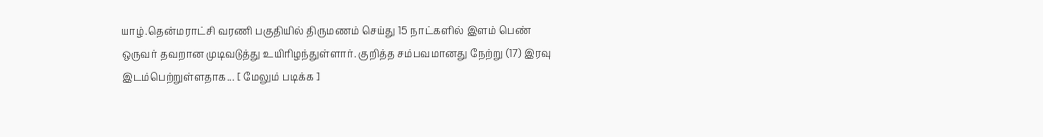யாழ்.தென்மராட்சி வரணி பகுதியில் திருமணம் செய்து 15 நாட்களில் இளம் பெண் ஒருவர் தவறான முடிவடுத்து உயிரிழந்துள்ளார். குறித்த சம்பவமானது நேற்று (17) இரவு இடம்பெற்றுள்ளதாக... [ மேலும் படிக்க ]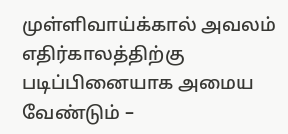முள்ளிவாய்க்கால் அவலம் எதிர்காலத்திற்கு படிப்பினையாக அமைய வேண்டும் –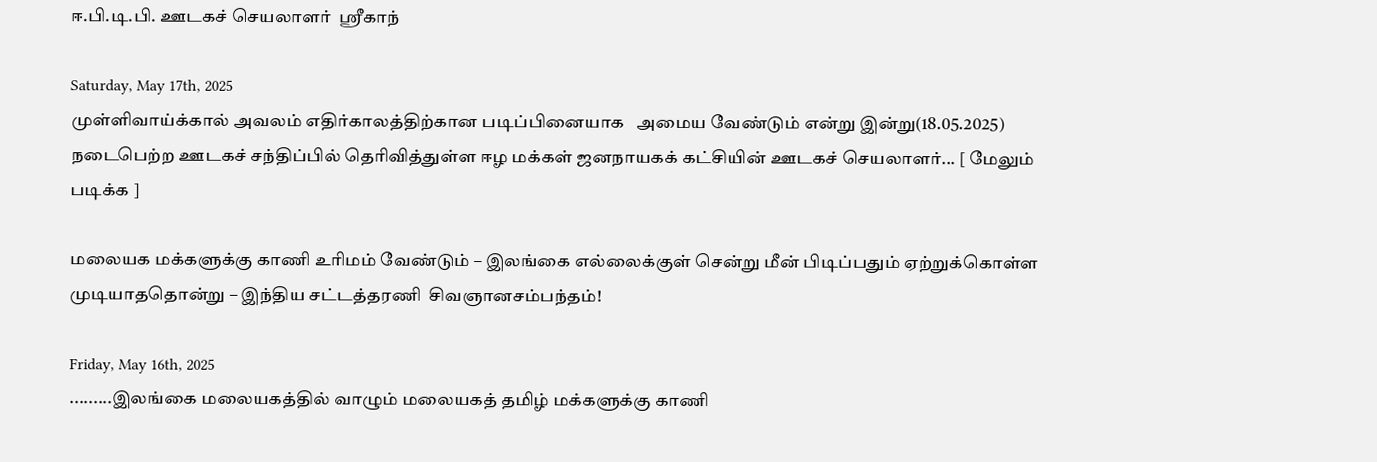ஈ.பி.டி.பி. ஊடகச் செயலாளர்  ஸ்ரீகாந்

Saturday, May 17th, 2025
முள்ளிவாய்க்கால் அவலம் எதிர்காலத்திற்கான படிப்பினையாக   அமைய வேண்டும் என்று இன்று(18.05.2025) நடைபெற்ற ஊடகச் சந்திப்பில் தெரிவித்துள்ள ஈழ மக்கள் ஜனநாயகக் கட்சியின் ஊடகச் செயலாளர்... [ மேலும் படிக்க ]

மலையக மக்களுக்கு காணி உரிமம் வேண்டும் – இலங்கை எல்லைக்குள் சென்று மீன் பிடிப்பதும் ஏற்றுக்கொள்ள முடியாததொன்று – இந்திய சட்டத்தரணி  சிவஞானசம்பந்தம்!

Friday, May 16th, 2025
.........இலங்கை மலையகத்தில் வாழும் மலையகத் தமிழ் மக்களுக்கு காணி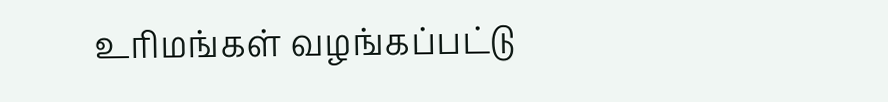உரிமங்கள் வழங்கப்பட்டு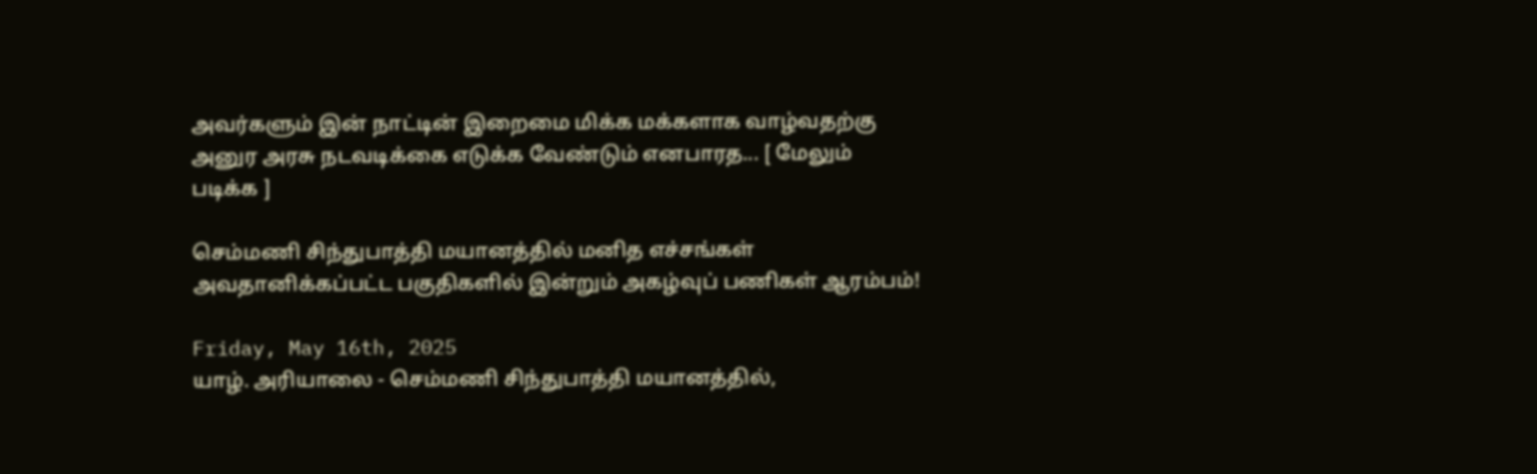அவர்களும் இன் நாட்டின் இறைமை மிக்க மக்களாக வாழ்வதற்கு அனுர அரசு நடவடிக்கை எடுக்க வேண்டும் எனபாரத... [ மேலும் படிக்க ]

செம்மணி சிந்துபாத்தி மயானத்தில் மனித எச்சங்கள் அவதானிக்கப்பட்ட பகுதிகளில் இன்றும் அகழ்வுப் பணிகள் ஆரம்பம்!

Friday, May 16th, 2025
யாழ். அரியாலை - செம்மணி சிந்துபாத்தி மயானத்தில்,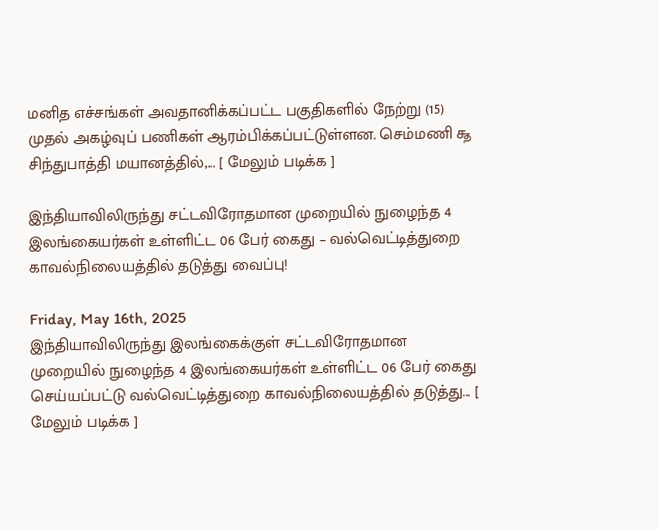மனித எச்சங்கள் அவதானிக்கப்பட்ட பகுதிகளில் நேற்று (15) முதல் அகழ்வுப் பணிகள் ஆரம்பிக்கப்பட்டுள்ளன. செம்மணி ௲ சிந்துபாத்தி மயானத்தில்,... [ மேலும் படிக்க ]

இந்தியாவிலிருந்து சட்டவிரோதமான முறையில் நுழைந்த 4 இலங்கையர்கள் உள்ளிட்ட 06 பேர் கைது – வல்வெட்டித்துறை காவல்நிலையத்தில் தடுத்து வைப்பு!

Friday, May 16th, 2025
இந்தியாவிலிருந்து இலங்கைக்குள் சட்டவிரோதமான முறையில் நுழைந்த 4 இலங்கையர்கள் உள்ளிட்ட 06 பேர் கைது செய்யப்பட்டு வல்வெட்டித்துறை காவல்நிலையத்தில் தடுத்து... [ மேலும் படிக்க ]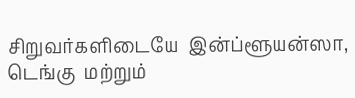சிறுவர்களிடையே  இன்ப்ளூயன்ஸா, டெங்கு  மற்றும்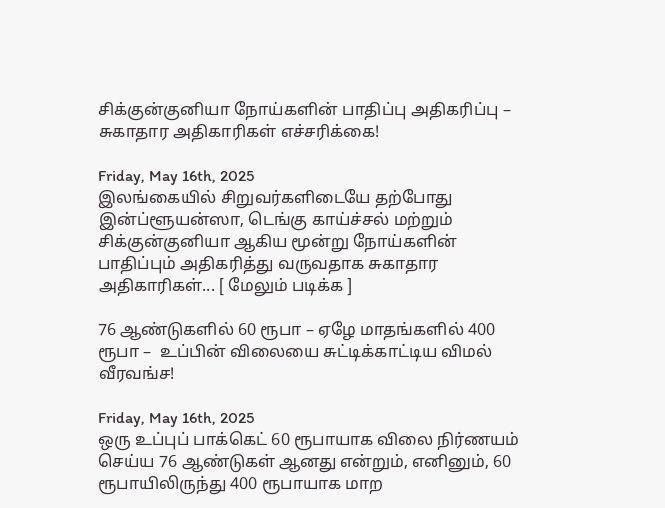சிக்குன்குனியா நோய்களின் பாதிப்பு அதிகரிப்பு – சுகாதார அதிகாரிகள் எச்சரிக்கை!

Friday, May 16th, 2025
இலங்கையில் சிறுவர்களிடையே தற்போது இன்ப்ளூயன்ஸா, டெங்கு காய்ச்சல் மற்றும் சிக்குன்குனியா ஆகிய மூன்று நோய்களின் பாதிப்பும் அதிகரித்து வருவதாக சுகாதார அதிகாரிகள்... [ மேலும் படிக்க ]

76 ஆண்டுகளில் 60 ரூபா – ஏழே மாதங்களில் 400 ரூபா –  உப்பின் விலையை சுட்டிக்காட்டிய விமல் வீரவங்ச!

Friday, May 16th, 2025
ஒரு உப்புப் பாக்கெட் 60 ரூபாயாக விலை நிர்ணயம் செய்ய 76 ஆண்டுகள் ஆனது என்றும், எனினும், 60 ரூபாயிலிருந்து 400 ரூபாயாக மாற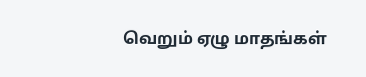வெறும் ஏழு மாதங்கள்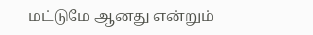மட்டுமே ஆனது என்றும்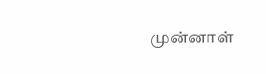முன்னாள்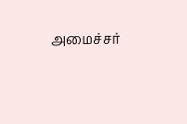அமைச்சர்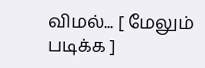விமல்... [ மேலும் படிக்க ]